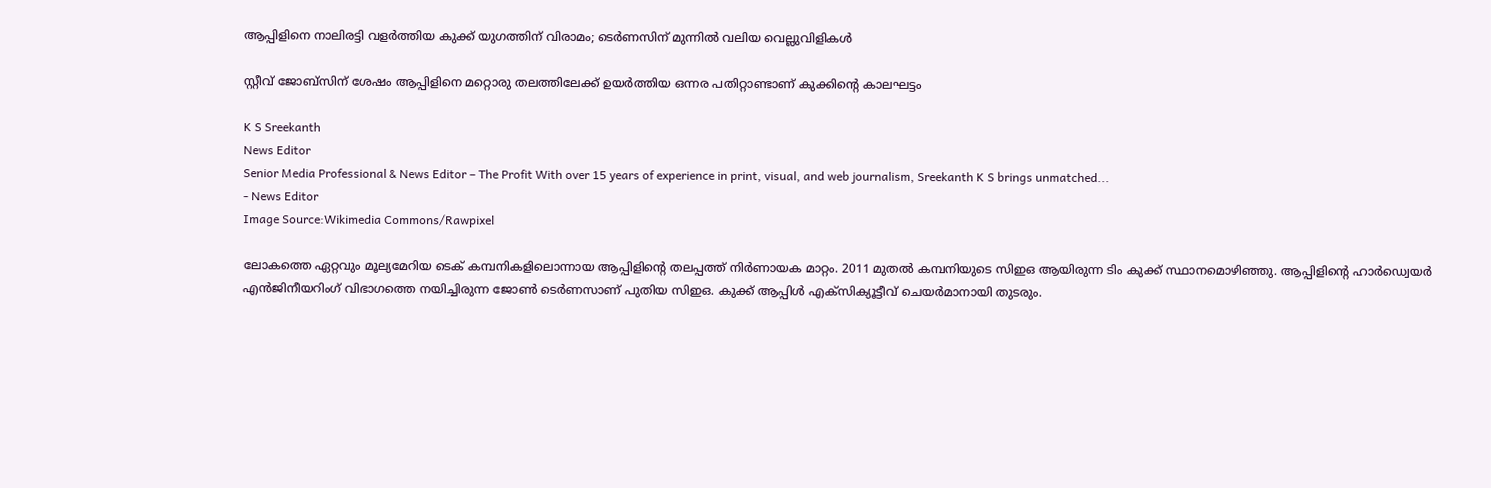ആപ്പിളിനെ നാലിരട്ടി വളര്‍ത്തിയ കുക്ക് യുഗത്തിന് വിരാമം; ടെര്‍ണസിന് മുന്നില്‍ വലിയ വെല്ലുവിളികള്‍

സ്റ്റീവ് ജോബ്‌സിന് ശേഷം ആപ്പിളിനെ മറ്റൊരു തലത്തിലേക്ക് ഉയര്‍ത്തിയ ഒന്നര പതിറ്റാണ്ടാണ് കുക്കിന്റെ കാലഘട്ടം

K S Sreekanth
News Editor
Senior Media Professional & News Editor – The Profit With over 15 years of experience in print, visual, and web journalism, Sreekanth K S brings unmatched...
- News Editor
Image Source:Wikimedia Commons/Rawpixel

ലോകത്തെ ഏറ്റവും മൂല്യമേറിയ ടെക് കമ്പനികളിലൊന്നായ ആപ്പിളിന്റെ തലപ്പത്ത് നിര്‍ണായക മാറ്റം. 2011 മുതല്‍ കമ്പനിയുടെ സിഇഒ ആയിരുന്ന ടിം കുക്ക് സ്ഥാനമൊഴിഞ്ഞു. ആപ്പിളിന്റെ ഹാര്‍ഡ്വെയര്‍ എന്‍ജിനീയറിംഗ് വിഭാഗത്തെ നയിച്ചിരുന്ന ജോണ്‍ ടെര്‍ണസാണ് പുതിയ സിഇഒ. കുക്ക് ആപ്പിള്‍ എക്‌സിക്യൂട്ടീവ് ചെയര്‍മാനായി തുടരും.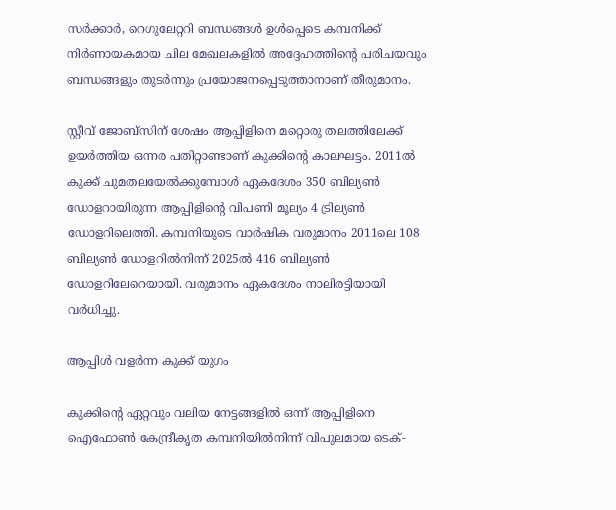സര്‍ക്കാര്‍, റെഗുലേറ്ററി ബന്ധങ്ങള്‍ ഉള്‍പ്പെടെ കമ്പനിക്ക് നിര്‍ണായകമായ ചില മേഖലകളില്‍ അദ്ദേഹത്തിന്റെ പരിചയവും ബന്ധങ്ങളും തുടര്‍ന്നും പ്രയോജനപ്പെടുത്താനാണ് തീരുമാനം.

സ്റ്റീവ് ജോബ്‌സിന് ശേഷം ആപ്പിളിനെ മറ്റൊരു തലത്തിലേക്ക് ഉയര്‍ത്തിയ ഒന്നര പതിറ്റാണ്ടാണ് കുക്കിന്റെ കാലഘട്ടം. 2011ല്‍ കുക്ക് ചുമതലയേല്‍ക്കുമ്പോള്‍ ഏകദേശം 350 ബില്യണ്‍ ഡോളറായിരുന്ന ആപ്പിളിന്റെ വിപണി മൂല്യം 4 ട്രില്യണ്‍ ഡോളറിലെത്തി. കമ്പനിയുടെ വാര്‍ഷിക വരുമാനം 2011ലെ 108 ബില്യണ്‍ ഡോളറില്‍നിന്ന് 2025ല്‍ 416 ബില്യണ്‍ ഡോളറിലേറെയായി. വരുമാനം ഏകദേശം നാലിരട്ടിയായി വര്‍ധിച്ചു.

ആപ്പിള്‍ വളര്‍ന്ന കുക്ക് യുഗം

കുക്കിന്റെ ഏറ്റവും വലിയ നേട്ടങ്ങളില്‍ ഒന്ന് ആപ്പിളിനെ ഐഫോണ്‍ കേന്ദ്രീകൃത കമ്പനിയില്‍നിന്ന് വിപുലമായ ടെക്-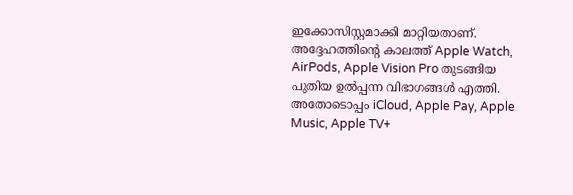ഇക്കോസിസ്റ്റമാക്കി മാറ്റിയതാണ്. അദ്ദേഹത്തിന്റെ കാലത്ത് Apple Watch, AirPods, Apple Vision Pro തുടങ്ങിയ പുതിയ ഉല്‍പ്പന്ന വിഭാഗങ്ങള്‍ എത്തി. അതോടൊപ്പം iCloud, Apple Pay, Apple Music, Apple TV+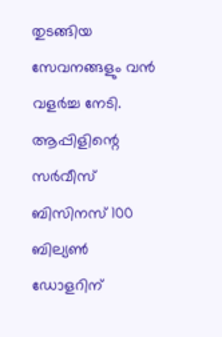തുടങ്ങിയ സേവനങ്ങളും വന്‍ വളര്‍ച്ച നേടി. ആപ്പിളിന്റെ സര്‍വീസ് ബിസിനസ് 100 ബില്യണ്‍ ഡോളറിന്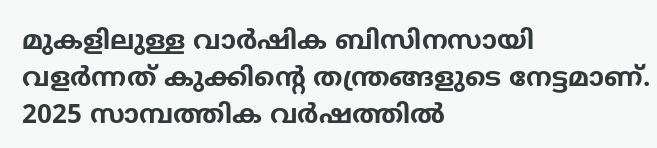മുകളിലുള്ള വാര്‍ഷിക ബിസിനസായി വളര്‍ന്നത് കുക്കിന്റെ തന്ത്രങ്ങളുടെ നേട്ടമാണ്. 2025 സാമ്പത്തിക വര്‍ഷത്തില്‍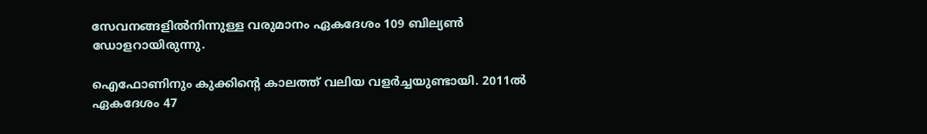സേവനങ്ങളില്‍നിന്നുള്ള വരുമാനം ഏകദേശം 109 ബില്യണ്‍ ഡോളറായിരുന്നു.

ഐഫോണിനും കുക്കിന്റെ കാലത്ത് വലിയ വളര്‍ച്ചയുണ്ടായി. 2011ല്‍ ഏകദേശം 47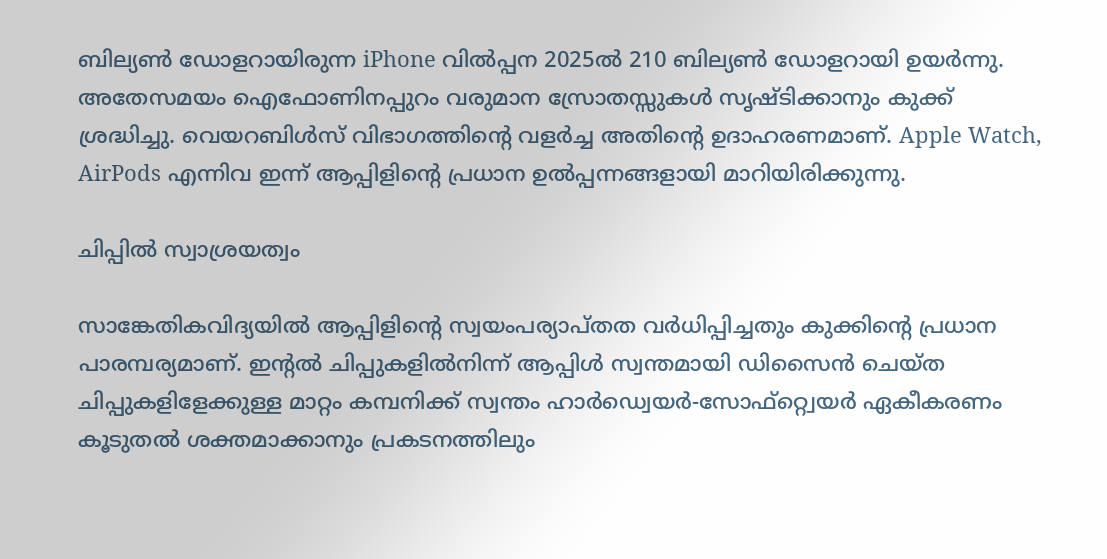ബില്യണ്‍ ഡോളറായിരുന്ന iPhone വില്‍പ്പന 2025ല്‍ 210 ബില്യണ്‍ ഡോളറായി ഉയര്‍ന്നു. അതേസമയം ഐഫോണിനപ്പുറം വരുമാന സ്രോതസ്സുകള്‍ സൃഷ്ടിക്കാനും കുക്ക് ശ്രദ്ധിച്ചു. വെയറബിള്‍സ് വിഭാഗത്തിന്റെ വളര്‍ച്ച അതിന്റെ ഉദാഹരണമാണ്. Apple Watch, AirPods എന്നിവ ഇന്ന് ആപ്പിളിന്റെ പ്രധാന ഉല്‍പ്പന്നങ്ങളായി മാറിയിരിക്കുന്നു.

ചിപ്പില്‍ സ്വാശ്രയത്വം

സാങ്കേതികവിദ്യയില്‍ ആപ്പിളിന്റെ സ്വയംപര്യാപ്തത വര്‍ധിപ്പിച്ചതും കുക്കിന്റെ പ്രധാന പാരമ്പര്യമാണ്. ഇന്റല്‍ ചിപ്പുകളില്‍നിന്ന് ആപ്പിള്‍ സ്വന്തമായി ഡിസൈന്‍ ചെയ്ത ചിപ്പുകളിളേക്കുള്ള മാറ്റം കമ്പനിക്ക് സ്വന്തം ഹാര്‍ഡ്വെയര്‍-സോഫ്റ്റ്വെയര്‍ ഏകീകരണം കൂടുതല്‍ ശക്തമാക്കാനും പ്രകടനത്തിലും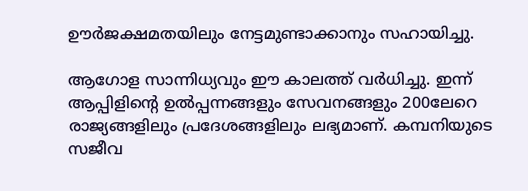ഊര്‍ജക്ഷമതയിലും നേട്ടമുണ്ടാക്കാനും സഹായിച്ചു.

ആഗോള സാന്നിധ്യവും ഈ കാലത്ത് വര്‍ധിച്ചു. ഇന്ന് ആപ്പിളിന്റെ ഉല്‍പ്പന്നങ്ങളും സേവനങ്ങളും 200ലേറെ രാജ്യങ്ങളിലും പ്രദേശങ്ങളിലും ലഭ്യമാണ്. കമ്പനിയുടെ സജീവ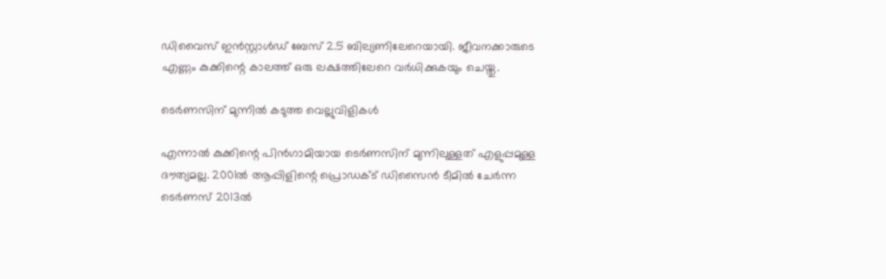ഡിവൈസ് ഇന്‍സ്റ്റാള്‍ഡ് ബേസ് 2.5 ബില്യണിലേറെയായി. ജീവനക്കാരുടെ എണ്ണം കുക്കിന്റെ കാലത്ത് ഒരു ലക്ഷത്തിലേറെ വര്‍ധിക്കുകയും ചെയ്തു.

ടെര്‍ണസിന് മുന്നില്‍ കടുത്ത വെല്ലുവിളികള്‍

എന്നാല്‍ കുക്കിന്റെ പിന്‍ഗാമിയായ ടെര്‍ണസിന് മുന്നിലുള്ളത് എളുപ്പമുള്ള ദൗത്യമല്ല. 2001ല്‍ ആപ്പിളിന്റെ പ്രൊഡക്ട് ഡിസൈന്‍ ടീമില്‍ ചേര്‍ന്ന ടെര്‍ണസ് 2013ല്‍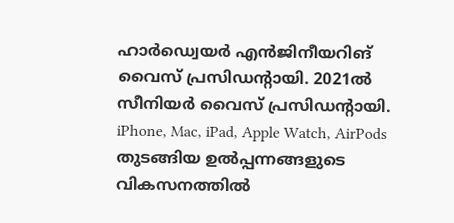ഹാര്‍ഡ്വെയര്‍ എന്‍ജിനീയറിങ് വൈസ് പ്രസിഡന്റായി. 2021ല്‍ സീനിയര്‍ വൈസ് പ്രസിഡന്റായി. iPhone, Mac, iPad, Apple Watch, AirPods തുടങ്ങിയ ഉല്‍പ്പന്നങ്ങളുടെ വികസനത്തില്‍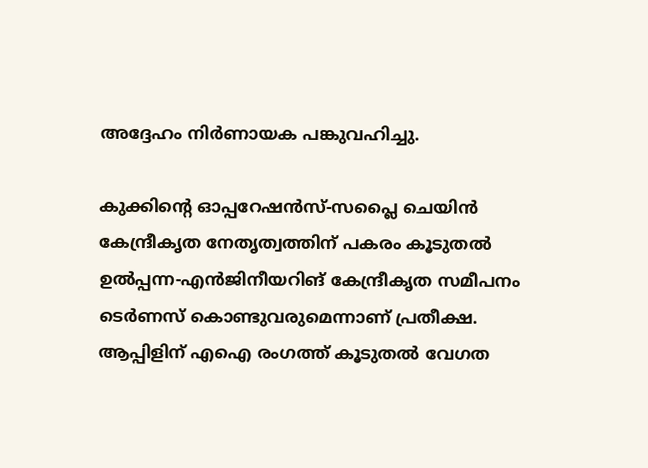അദ്ദേഹം നിര്‍ണായക പങ്കുവഹിച്ചു.

കുക്കിന്റെ ഓപ്പറേഷന്‍സ്-സപ്ലൈ ചെയിന്‍ കേന്ദ്രീകൃത നേതൃത്വത്തിന് പകരം കൂടുതല്‍ ഉല്‍പ്പന്ന-എന്‍ജിനീയറിങ് കേന്ദ്രീകൃത സമീപനം ടെര്‍ണസ് കൊണ്ടുവരുമെന്നാണ് പ്രതീക്ഷ. ആപ്പിളിന് എഐ രംഗത്ത് കൂടുതല്‍ വേഗത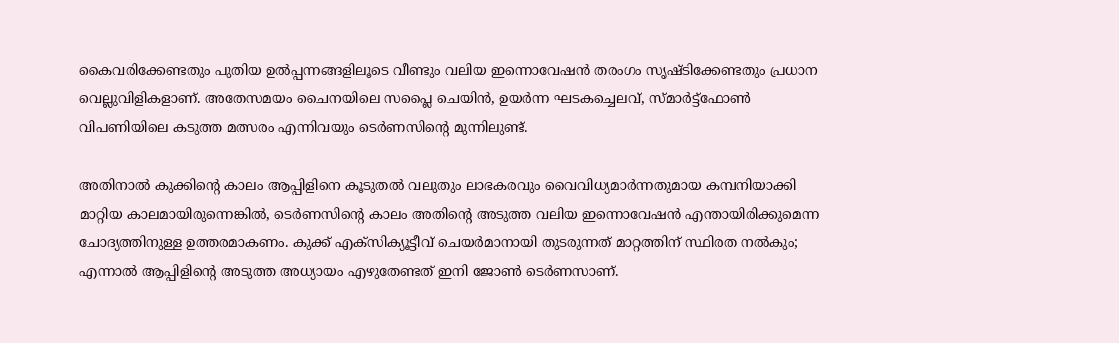കൈവരിക്കേണ്ടതും പുതിയ ഉല്‍പ്പന്നങ്ങളിലൂടെ വീണ്ടും വലിയ ഇന്നൊവേഷന്‍ തരംഗം സൃഷ്ടിക്കേണ്ടതും പ്രധാന വെല്ലുവിളികളാണ്. അതേസമയം ചൈനയിലെ സപ്ലൈ ചെയിന്‍, ഉയര്‍ന്ന ഘടകച്ചെലവ്, സ്മാര്‍ട്ട്ഫോണ്‍ വിപണിയിലെ കടുത്ത മത്സരം എന്നിവയും ടെര്‍ണസിന്റെ മുന്നിലുണ്ട്.

അതിനാല്‍ കുക്കിന്റെ കാലം ആപ്പിളിനെ കൂടുതല്‍ വലുതും ലാഭകരവും വൈവിധ്യമാര്‍ന്നതുമായ കമ്പനിയാക്കി മാറ്റിയ കാലമായിരുന്നെങ്കില്‍, ടെര്‍ണസിന്റെ കാലം അതിന്റെ അടുത്ത വലിയ ഇന്നൊവേഷന്‍ എന്തായിരിക്കുമെന്ന ചോദ്യത്തിനുള്ള ഉത്തരമാകണം. കുക്ക് എക്‌സിക്യൂട്ടീവ് ചെയര്‍മാനായി തുടരുന്നത് മാറ്റത്തിന് സ്ഥിരത നല്‍കും; എന്നാല്‍ ആപ്പിളിന്റെ അടുത്ത അധ്യായം എഴുതേണ്ടത് ഇനി ജോണ്‍ ടെര്‍ണസാണ്.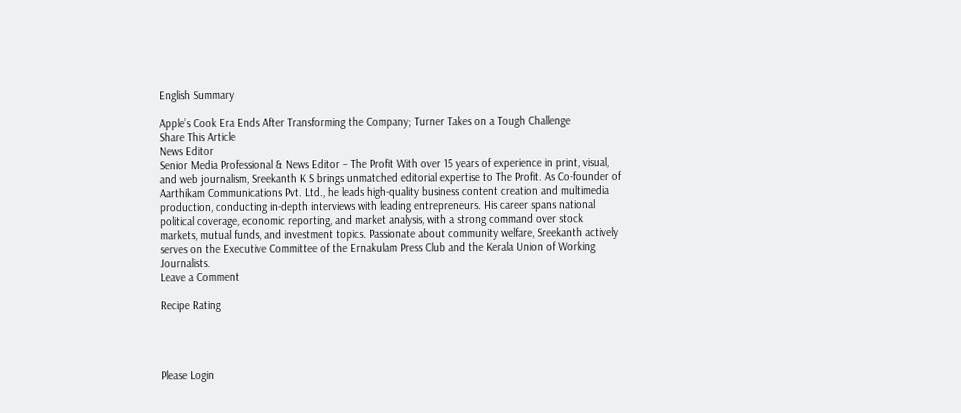English Summary

Apple’s Cook Era Ends After Transforming the Company; Turner Takes on a Tough Challenge
Share This Article
News Editor
Senior Media Professional & News Editor – The Profit With over 15 years of experience in print, visual, and web journalism, Sreekanth K S brings unmatched editorial expertise to The Profit. As Co-founder of Aarthikam Communications Pvt. Ltd., he leads high-quality business content creation and multimedia production, conducting in-depth interviews with leading entrepreneurs. His career spans national political coverage, economic reporting, and market analysis, with a strong command over stock markets, mutual funds, and investment topics. Passionate about community welfare, Sreekanth actively serves on the Executive Committee of the Ernakulam Press Club and the Kerala Union of Working Journalists.
Leave a Comment

Recipe Rating




Please Login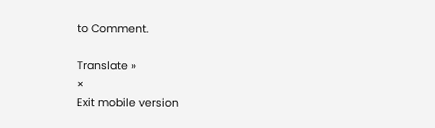to Comment.

Translate »
×
Exit mobile version